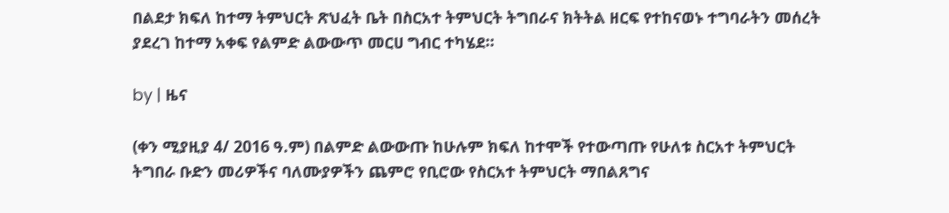በልደታ ክፍለ ከተማ ትምህርት ጽህፈት ቤት በስርአተ ትምህርት ትግበራና ክትትል ዘርፍ የተከናወኑ ተግባራትን መሰረት ያደረገ ከተማ አቀፍ የልምድ ልውውጥ መርሀ ግብር ተካሄደ።

by | ዜና

(ቀን ሚያዚያ 4/ 2016 ዓ.ም) በልምድ ልውውጡ ከሁሉም ክፍለ ከተሞች የተውጣጡ የሁለቱ ስርአተ ትምህርት ትግበራ ቡድን መሪዎችና ባለሙያዎችን ጨምሮ የቢሮው የስርአተ ትምህርት ማበልጸግና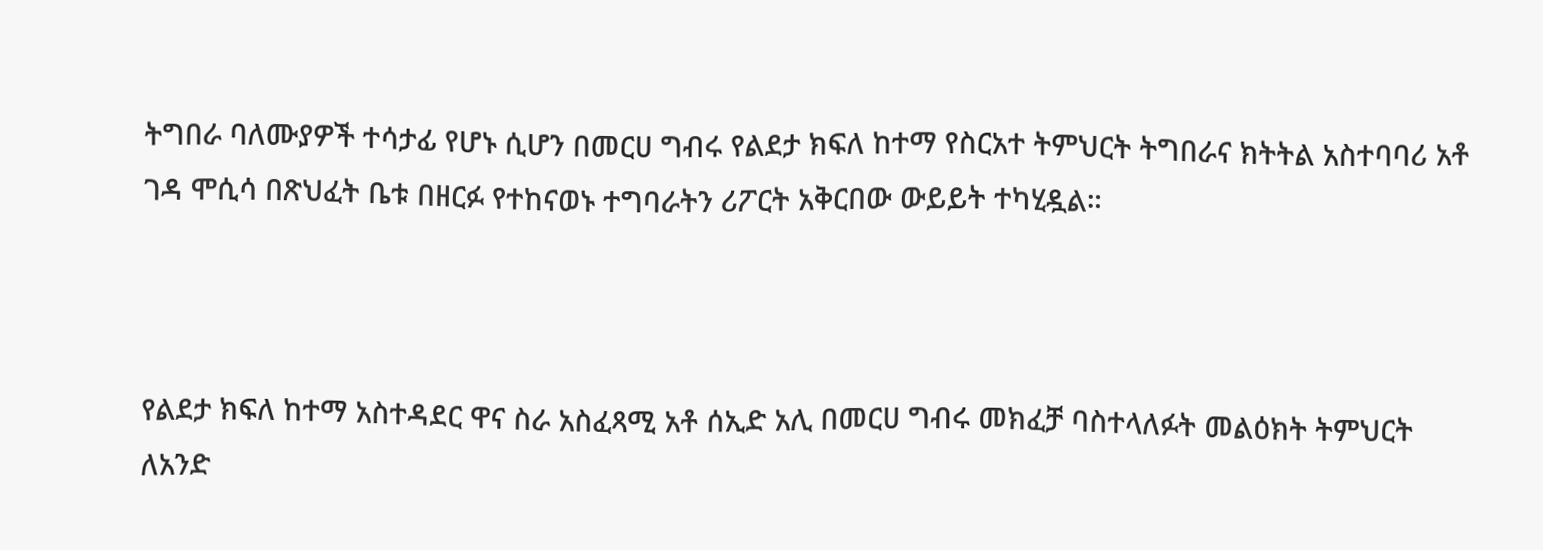ትግበራ ባለሙያዎች ተሳታፊ የሆኑ ሲሆን በመርሀ ግብሩ የልደታ ክፍለ ከተማ የስርአተ ትምህርት ትግበራና ክትትል አስተባባሪ አቶ ገዳ ሞሲሳ በጽህፈት ቤቱ በዘርፉ የተከናወኑ ተግባራትን ሪፖርት አቅርበው ውይይት ተካሂዷል።



የልደታ ክፍለ ከተማ አስተዳደር ዋና ስራ አስፈጻሚ አቶ ሰኢድ አሊ በመርሀ ግብሩ መክፈቻ ባስተላለፉት መልዕክት ትምህርት ለአንድ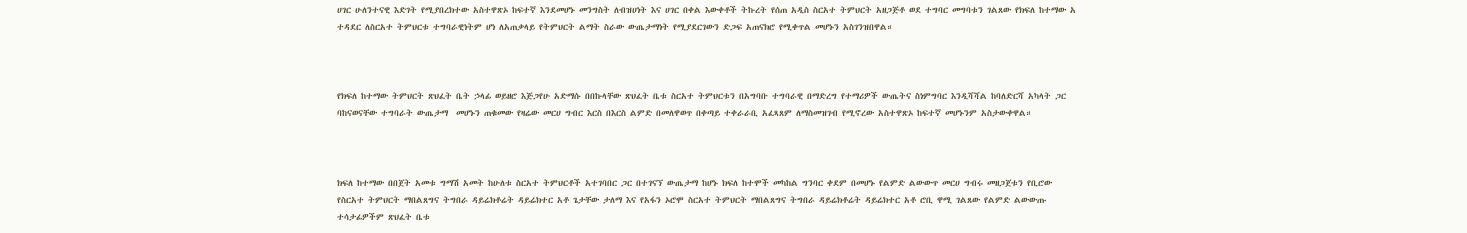ሀገር ሁለንተናዊ እድገት የሚያበረክተው አስተዋጽኦ ከፍተኛ እንደመሆኑ መንግስት ለብዝሀነት እና ሀገር በቀል እውቀቶች ትኩረት የሰጠ አዲስ ስርአተ ትምህርት አዘጋጅቶ ወደ ተግባር መግባቱን ገልጸው የክፍለ ከተማው አ ተዳደር ለስርአተ ትምህርቱ ተግባራዊነትም ሆነ ለአጠቃላይ የትምህርት ልማት ስራው ውጤታማነት የሚያደርገውን ድጋፍ አጠናክሮ የሚቀጥል መሆኑን አስገንዝበዋል።



የክፍለ ከተማው ትምህርት ጽህፈት ቤት ኃላፊ ወይዘሮ እጅጋየሁ አድማሱ በበኩላቸው ጽህፈት ቤቱ ስርአተ ትምህርቱን በአግባቡ ተግባራዊ በማድረግ የተማሪዎች ውጤትና ስነምግባር እንዲሻሻል ከባለድርሻ አካላት ጋር ባከናወናቸው ተግባራት ውጤታማ  መሆኑን ጠቁመው የዛሬው መርሀ ግብር እርስ በእርስ ልምድ በመለዋወጥ በቀጣይ ተቀራራቢ አፈጻጸም ለማስመዝገብ የሚኖረው አስተዋጽኦ ከፍተኛ መሆኑንም አስታውቀዋል።



ክፍለ ከተማው በበጀት አመቱ ግማሽ አመት ከሁለቱ ስርአተ ትምህርቶች አተገባበር ጋር በተገናኘ ውጤታማ ከሆኑ ክፍለ ከተሞች መካከል ግንባር ቀደም በመሆኑ የልምድ ልውውጥ መርሀ ግብሩ መዘጋጀቱን የቢሮው የስርአተ ትምህርት ማበልጸግና ትግበራ ዳይሬክቶሬት ዳይሬክተር አቶ ጌታቸው ታለማ እና የአፋን ኦሮሞ ስርአተ ትምህርት ማበልጸግና ትግበራ ዳይሬክቶሬት ዳይሬክተር አቶ ሮቢ ዋሚ ገልጸው የልምድ ልውውጡ ተሳታፊዎችም ጽህፈት ቤቱ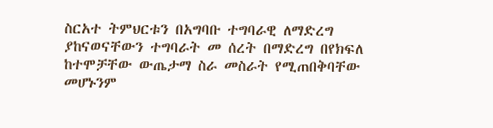ስርአተ ትምህርቱን በአግባቡ ተግባራዊ ለማድረግ ያከናወናቸውን ተግባራት መ ሰረት በማድረግ በየክፍለ ከተሞቻቸው ውጤታማ ስራ መስራት የሚጠበቅባቸው መሆኑንም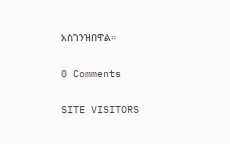አስገንዝበዋል።

0 Comments

SITE VISITORS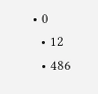• 0
  • 12
  • 486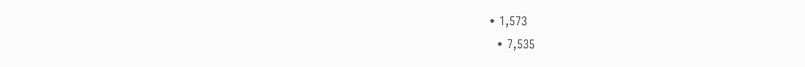• 1,573
  • 7,535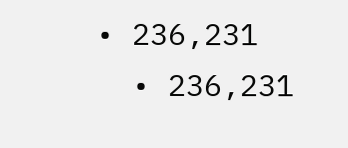• 236,231
  • 236,231